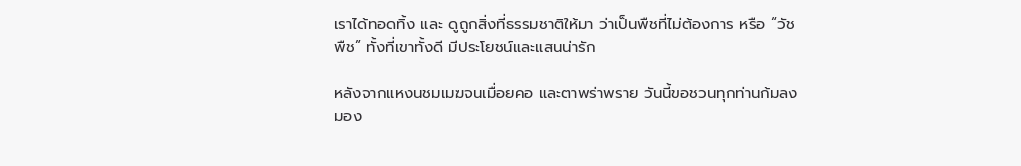เราได้ทอดทิ้ง และ ดูถูกสิ่งที่ธรรมชาติให้มา ว่าเป็นพืชที่ไม่ต้องการ หรือ “วัชพืช” ทั้งที่เขาทั้งดี มีประโยชน์และแสนน่ารัก

หลังจากแหงนชมเมฆจนเมื่อยคอ และตาพร่าพราย วันนี้ขอชวนทุกท่านก้มลงมอง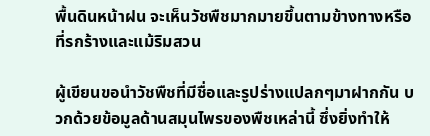พื้นดินหน้าฝน จะเห็นวัชพืชมากมายขึ้นตามข้างทางหรือที่รกร้างและแม้ริมสวน

ผู้เขียนขอนำวัชพืชที่มีชื่อและรูปร่างแปลกๆมาฝากกัน บวกด้วยข้อมูลด้านสมุนไพรของพืชเหล่านี้ ซึ่งยิ่งทำให้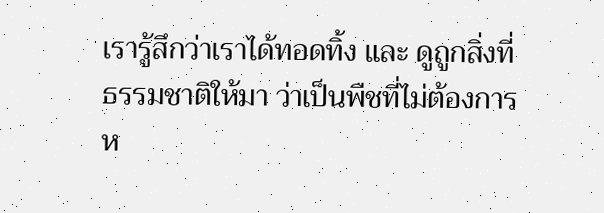เรารู้สึกว่าเราได้ทอดทิ้ง และ ดูถูกสิ่งที่ธรรมชาติให้มา ว่าเป็นพืชที่ไม่ต้องการ ห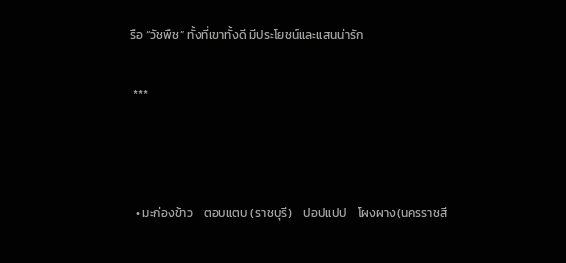รือ “วัชพืช” ทั้งที่เขาทั้งดี มีประโยชน์และแสนน่ารัก

 ***



  • มะก่องข้าว    ตอบแตบ (ราชบุรี)    ปอปแปป    โผงผาง(นครราชสี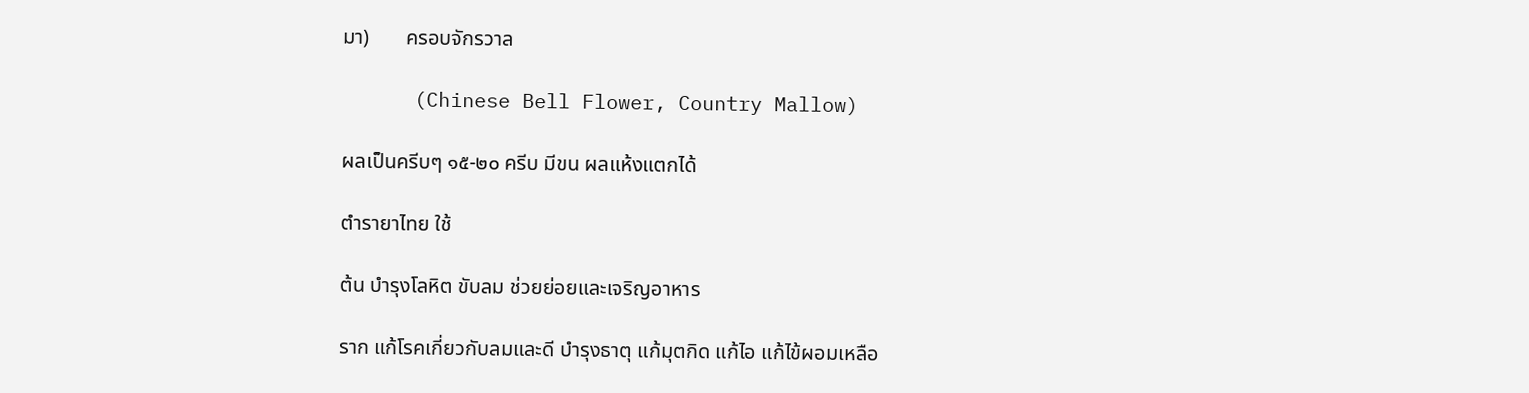มา)       ครอบจักรวาล

      (Chinese Bell Flower, Country Mallow)

ผลเป็นครีบๆ ๑๕-๒๐ ครีบ มีขน ผลแห้งแตกได้

ตำรายาไทย ใช้

ต้น บำรุงโลหิต ขับลม ช่วยย่อยและเจริญอาหาร

ราก แก้โรคเกี่ยวกับลมและดี บำรุงธาตุ แก้มุตกิด แก้ไอ แก้ไข้ผอมเหลือ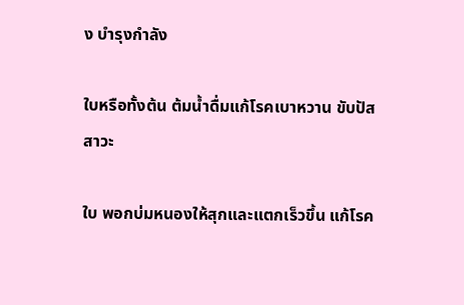ง บำรุงกำลัง

ใบหรือทั้งต้น ต้มน้ำดื่มแก้โรคเบาหวาน ขับปัสสาวะ

ใบ พอกบ่มหนองให้สุกและแตกเร็วขึ้น แก้โรค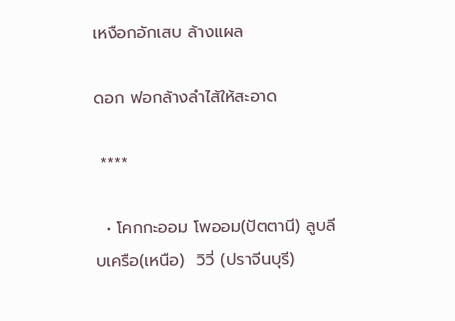เหงือกอักเสบ ล้างแผล

ดอก ฟอกล้างลำไส้ให้สะอาด

 ****

  • โคกกะออม โพออม(ปัตตานี) ลูบลีบเครือ(เหนือ)  วิวี่ (ปราจีนบุรี)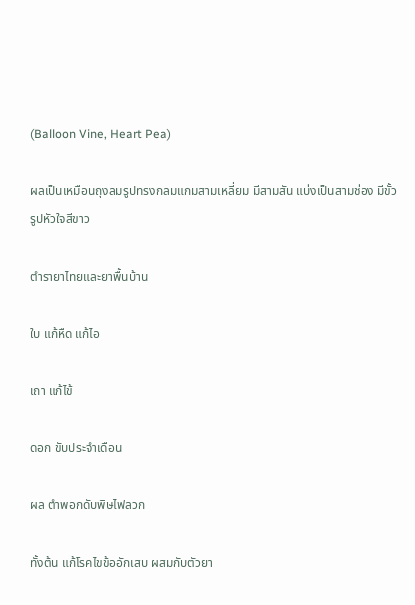(Balloon Vine, Heart Pea)

ผลเป็นเหมือนถุงลมรูปทรงกลมแกมสามเหลี่ยม มีสามสัน แบ่งเป็นสามช่อง มีขั้วรูปหัวใจสีขาว

ตำรายาไทยและยาพื้นบ้าน

ใบ แก้หืด แก้ไอ

เถา แก้ไข้

ดอก ขับประจำเดือน

ผล ตำพอกดับพิษไฟลวก

ทั้งต้น แก้โรคไขข้ออักเสบ ผสมกับตัวยา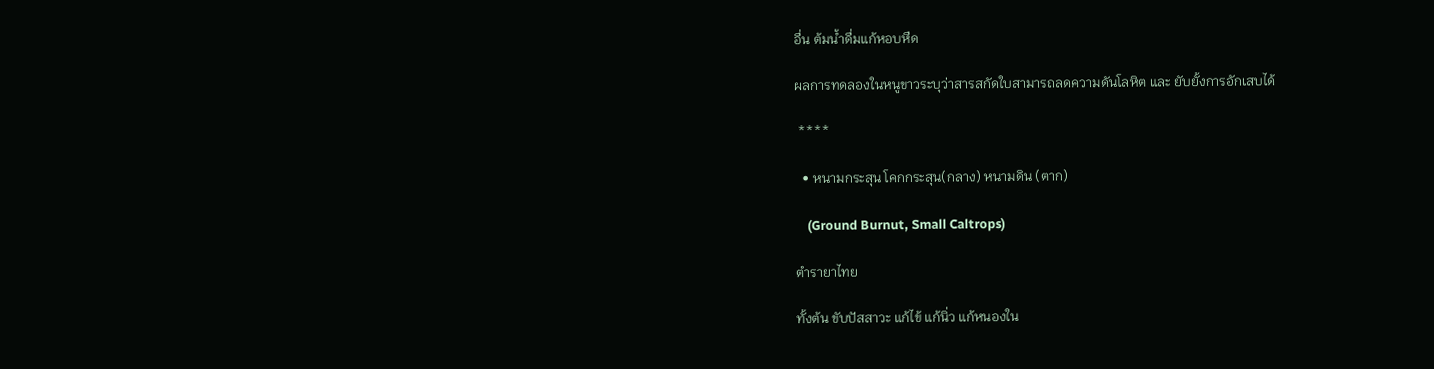อื่น ต้มน้ำดื่มแก้หอบหืด

ผลการทดลองในหนูขาวระบุว่าสารสกัดใบสามารถลดความดันโลหิต และ ยับยั้งการอักเสบได้

 ****

  • หนามกระสุน โคกกระสุน(กลาง) หนามดิน (ตาก)

    (Ground Burnut, Small Caltrops)

ตำรายาไทย

ทั้งต้น ขับปัสสาวะ แก้ไข้ แก้นิ่ว แก้หนองใน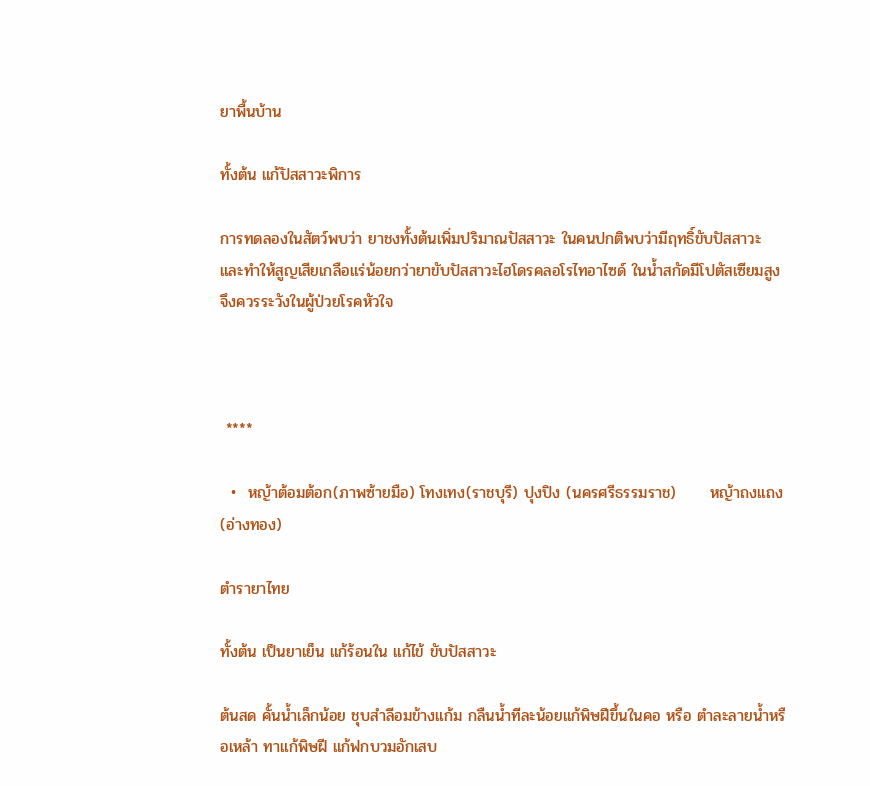ยาพื้นบ้าน

ทั้งต้น แก้ปัสสาวะพิการ

การทดลองในสัตว์พบว่า ยาชงทั้งต้นเพิ่มปริมาณปัสสาวะ ในคนปกติพบว่ามีฤทธิ์ขับปัสสาวะ และทำให้สูญเสียเกลือแร่น้อยกว่ายาขับปัสสาวะไฮโดรคลอโรไทอาไซด์ ในน้ำสกัดมีโปตัสเซียมสูง จึงควรระวังในผู้ป่วยโรคหัวใจ



 ****

  •  หญ้าต้อมต้อก(ภาพซ้ายมือ) โทงเทง(ราชบุรี) ปุงปิง (นครศรีธรรมราช)      หญ้าถงแถง (อ่างทอง)

ตำรายาไทย

ทั้งต้น เป็นยาเย็น แก้ร้อนใน แก้ไข้ ขับปัสสาวะ

ต้นสด คั้นน้ำเล็กน้อย ชุบสำลีอมข้างแก้ม กลืนน้ำทีละน้อยแก้พิษฝีขึ้นในคอ หรือ ตำละลายน้ำหรือเหล้า ทาแก้พิษฝี แก้ฟกบวมอักเสบ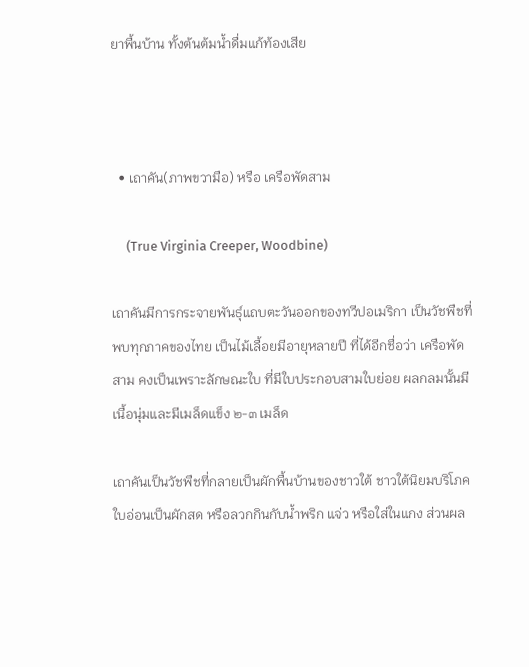ยาพื้นบ้าน ทั้งต้นต้มน้ำดื่มแก้ท้องเสีย



  • เถาคัน(ภาพขวามือ) หรือ เครือพัดสาม

     (True Virginia Creeper, Woodbine)

เถาคันมีการกระจายพันธุ์แถบตะวันออกของทวีปอเมริกา เป็นวัชพืชที่พบทุกภาคของไทย เป็นไม้เลื้อยมีอายุหลายปี ที่ได้อีกชื่อว่า เครือพัดสาม คงเป็นเพราะลักษณะใบ ที่มีใบประกอบสามใบย่อย ผลกลมนั้นมีเนื้อนุ่มและมีเมล็ดแข็ง ๒-๓ เมล็ด

เถาคันเป็นวัชพืชที่กลายเป็นผักพื้นบ้านของชาวใต้ ชาวใต้นิยมบริโภคใบอ่อนเป็นผักสด หรือลวกกินกับน้ำพริก แจ่ว หรือใส่ในแกง ส่วนผล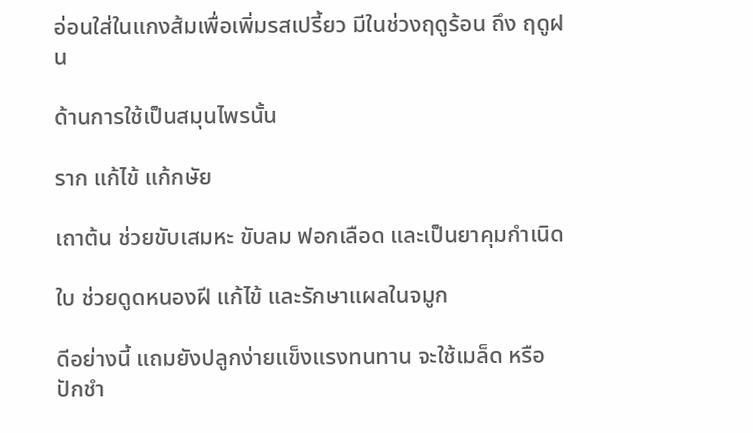อ่อนใส่ในแกงส้มเพื่อเพิ่มรสเปรี้ยว มีในช่วงฤดูร้อน ถึง ฤดูฝน

ด้านการใช้เป็นสมุนไพรนั้น

ราก แก้ไข้ แก้กษัย

เถาต้น ช่วยขับเสมหะ ขับลม ฟอกเลือด และเป็นยาคุมกำเนิด

ใบ ช่วยดูดหนองฝี แก้ไข้ และรักษาแผลในจมูก

ดีอย่างนี้ แถมยังปลูกง่ายแข็งแรงทนทาน จะใช้เมล็ด หรือ ปักชำ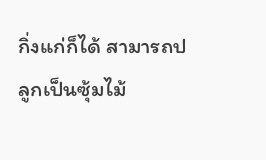กิ่งแก่ก็ได้ สามารถปลูกเป็นซุ้มไม้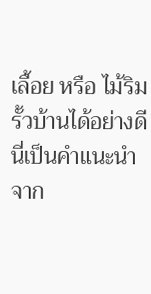เลื้อย หรือ ไม้ริมรั้วบ้านได้อย่างดี นี่เป็นคำแนะนำจาก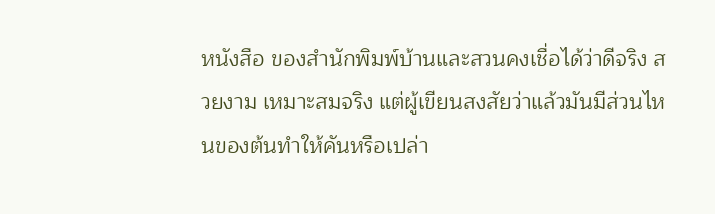หนังสือ ของสำนักพิมพ์บ้านและสวนคงเชื่อได้ว่าดีจริง สวยงาม เหมาะสมจริง แต่ผู้เขียนสงสัยว่าแล้วมันมีส่วนไหนของต้นทำให้คันหรือเปล่า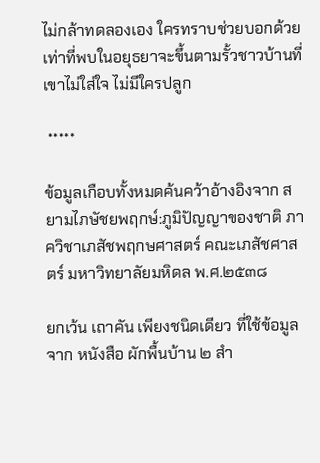ไม่กล้าทดลองเอง ใครทราบช่วยบอกด้วย เท่าที่พบในอยุธยาจะขึ้นตามรั้วชาวบ้านที่เขาไม่ใส่ใจ ไม่มีใครปลูก

 *****

ข้อมูลเกือบทั้งหมดค้นคว้าอ้างอิงจาก สยามไภษัชยพฤกษ์:ภูมิปัญญาของชาติ ภาควิชาเภสัชพฤกษศาสตร์ คณะเภสัชศาสตร์ มหาวิทยาลัยมหิดล พ.ศ.๒๕๓๘

ยกเว้น เถาคัน เพียงชนิดเดียว ที่ใช้ข้อมูลจาก หนังสือ ผักพื้นบ้าน ๒ สำ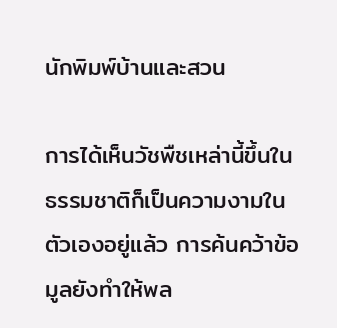นักพิมพ์บ้านและสวน

การได้เห็นวัชพืชเหล่านี้ขึ้นในธรรมชาติก็เป็นความงามในตัวเองอยู่แล้ว การค้นคว้าข้อมูลยังทำให้พล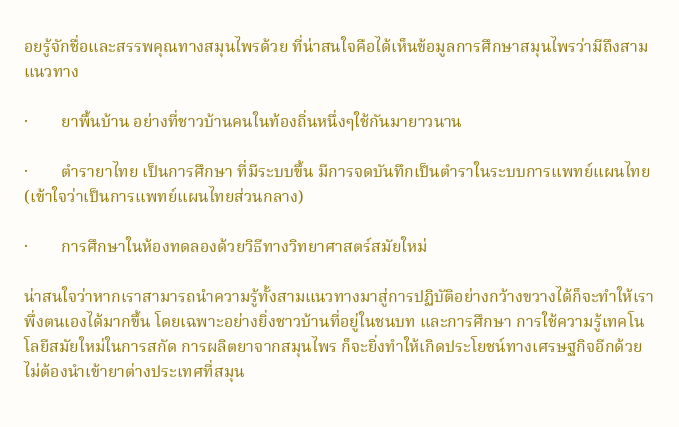อยรู้จักชื่อและสรรพคุณทางสมุนไพรด้วย ที่น่าสนใจคือได้เห็นข้อมูลการศึกษาสมุนไพรว่ามีถึงสามแนวทาง

·        ยาพื้นบ้าน อย่างที่ชาวบ้านคนในท้องถิ่นหนึ่งๆใช้กันมายาวนาน

·        ตำรายาไทย เป็นการศึกษา ที่มีระบบขึ้น มีการจดบันทึกเป็นตำราในระบบการแพทย์แผนไทย(เข้าใจว่าเป็นการแพทย์แผนไทยส่วนกลาง)

·        การศึกษาในห้องทดลองด้วยวิธีทางวิทยาศาสตร์สมัยใหม่

น่าสนใจว่าหากเราสามารถนำความรู้ทั้งสามแนวทางมาสู่การปฏิบัติอย่างกว้างขวางได้ก็จะทำให้เราพึ่งตนเองได้มากขึ้น โดยเฉพาะอย่างยิ่งชาวบ้านที่อยู่ในชนบท และการศึกษา การใช้ความรู้เทคโนโลยีสมัยใหม่ในการสกัด การผลิตยาจากสมุนไพร ก็จะยิ่งทำให้เกิดประโยชน์ทางเศรษฐกิจอีกด้วย ไม่ต้องนำเข้ายาต่างประเทศที่สมุน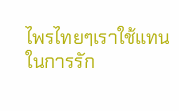ไพรไทยๆเราใช้แทนในการรัก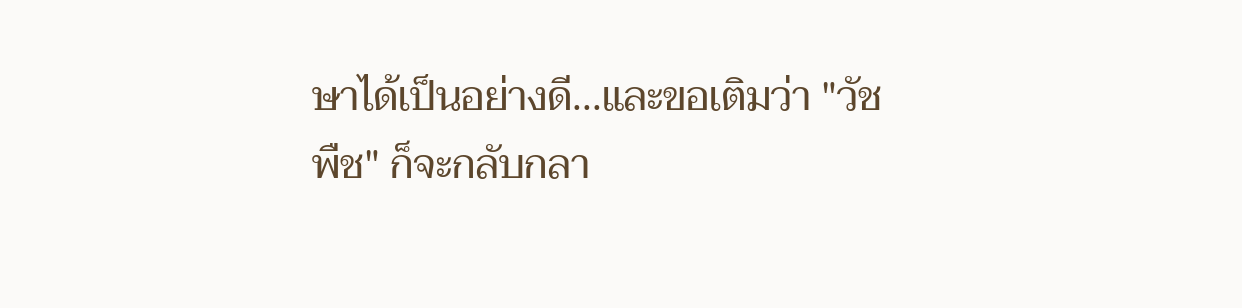ษาได้เป็นอย่างดี...และขอเติมว่า "วัชพืช" ก็จะกลับกลา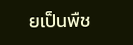ยเป็นพืช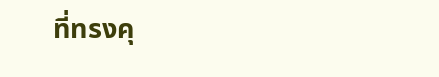ที่ทรงคุ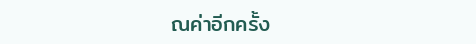ณค่าอีกครั้ง